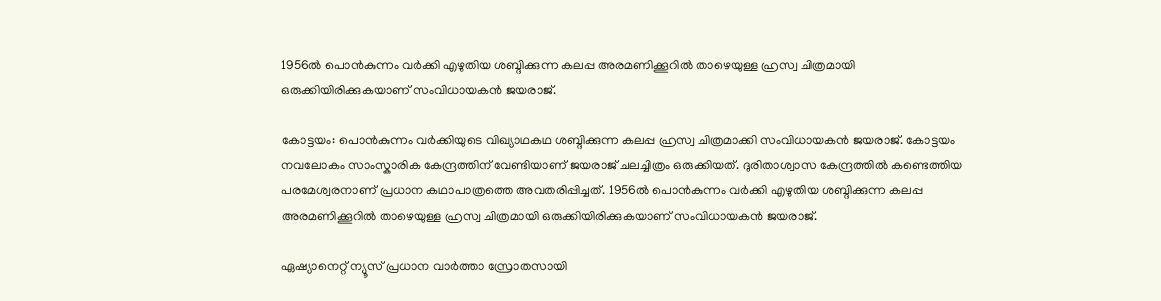1956ൽ പൊൻകുന്നം വര്‍ക്കി എഴുതിയ ശബ്ദിക്കുന്ന കലപ്പ അരമണിക്കൂറിൽ താഴെയുള്ള ഹ്രസ്വ ചിത്രമായി ഒരുക്കിയിരിക്കുകയാണ് സംവിധായകൻ ജയരാജ്.

കോട്ടയം: പൊൻകുന്നം വര്‍ക്കിയുടെ വിഖ്യാഥകഥ ശബ്ദിക്കുന്ന കലപ്പ ഹ്രസ്വ ചിത്രമാക്കി സംവിധായകൻ ജയരാജ്. കോട്ടയം നവലോകം സാംസ്കാരിക കേന്ദ്രത്തിന് വേണ്ടിയാണ് ജയരാജ് ചലച്ചിത്രം ഒരുക്കിയത്. ദുരിതാശ്വാസ കേന്ദ്രത്തിൽ കണ്ടെത്തിയ പരമേശ്വരനാണ് പ്രധാന കഥാപാത്രത്തെ അവതരിപ്പിച്ചത്. 1956ൽ പൊൻകുന്നം വര്‍ക്കി എഴുതിയ ശബ്ദിക്കുന്ന കലപ്പ അരമണിക്കൂറിൽ താഴെയുള്ള ഹ്രസ്വ ചിത്രമായി ഒരുക്കിയിരിക്കുകയാണ് സംവിധായകൻ ജയരാജ്.

ഏഷ്യാനെറ്റ് ന്യൂസ് പ്രധാന വാർത്താ സ്രോതസായി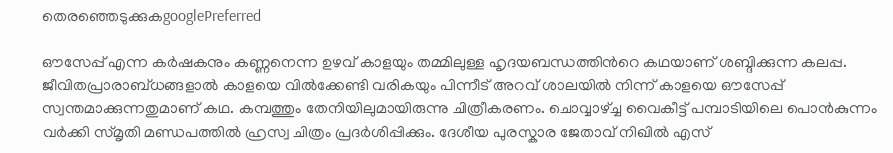തെരഞ്ഞെടുക്കുകgooglePreferred

ഔസേപ്പ് എന്ന കര്‍ഷകനും കണ്ണനെന്ന ഉഴവ് കാളയും തമ്മിലുള്ള ഹൃദയബന്ധത്തിന്‍റെ കഥയാണ് ശബ്ദിക്കുന്ന കലപ്പ. ജീവിതപ്രാരാബ്ധങ്ങളാൽ കാളയെ വിൽക്കേണ്ടി വരികയും പിന്നീട് അറവ് ശാലയിൽ നിന്ന് കാളയെ ഔസേപ്പ് സ്വന്തമാക്കുന്നതുമാണ് കഥ. കമ്പത്തും തേനിയിലുമായിരുന്നു ചിത്രീകരണം. ചൊവ്വാഴ്ച്ച വൈകീട്ട് പമ്പാടിയിലെ പൊൻകുന്നം വര്‍ക്കി സ്മൃതി മണ്ഡപത്തിൽ ഹ്രസ്വ ചിത്രം പ്രദര്‍ശിപ്പിക്കും. ദേശീയ പുരസ്കാര ജേതാവ് നിഖിൽ എസ്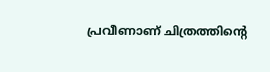പ്രവീണാണ് ചിത്രത്തിന്‍റെ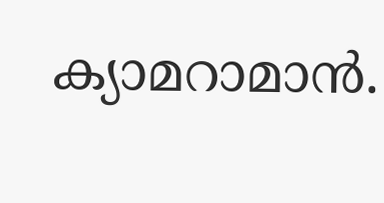ക്യാമറാമാൻ.